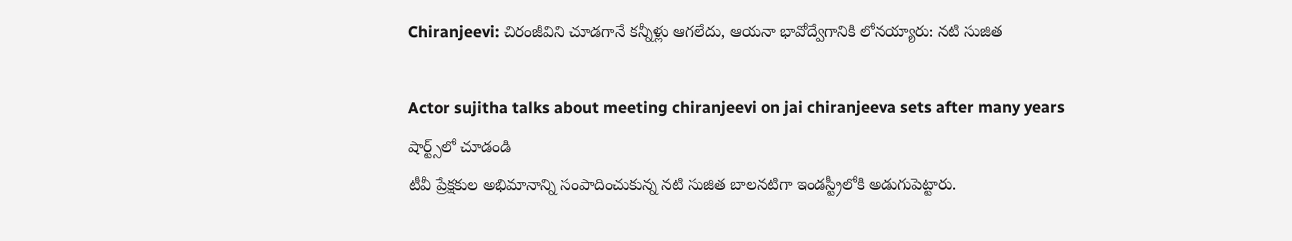Chiranjeevi: చిరంజీవిని చూడగానే కన్నీళ్లు ఆగలేదు, ఆయనా భావోద్వేగానికి లోనయ్యారు: నటి సుజిత

Actor sujitha talks about meeting chiranjeevi on jai chiranjeeva sets after many years
షార్ట్స్‌లో చూడండి
టీవీ ప్రేక్షకుల అభిమానాన్ని సంపాదించుకున్న నటి సుజిత బాలనటిగా ఇండస్ట్రీలోకి అడుగుపెట్టారు.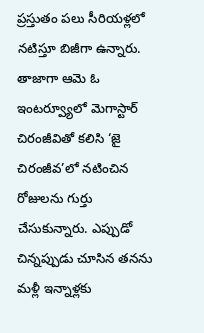ప్రస్తుతం పలు సీరియళ్లలో నటిస్తూ బిజీగా ఉన్నారు. తాజాగా ఆమె ఓ ఇంటర్వ్యూలో మెగాస్టార్ చిరంజీవితో కలిసి ‘జై చిరంజీవ’లో నటించిన రోజులను గుర్తు చేసుకున్నారు. ఎప్పుడో చిన్నప్పుడు చూసిన తనను మళ్లీ ఇన్నాళ్లకు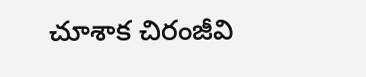చూశాక చిరంజీవి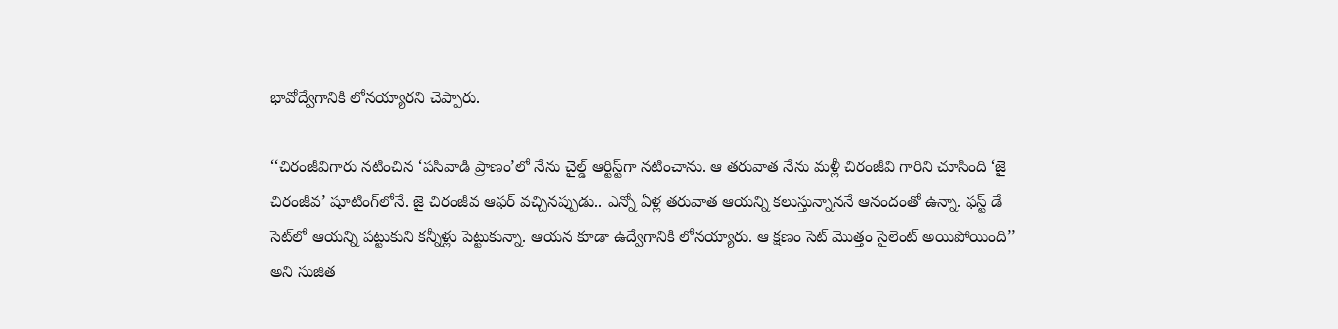భావోద్వేగానికి లోనయ్యారని చెప్పారు.

‘‘చిరంజీవిగారు నటించిన ‘పసివాడి ప్రాణం’లో నేను చైల్డ్ ఆర్టిస్ట్‌గా నటించాను. ఆ తరువాత నేను మళ్లీ చిరంజీవి గారిని చూసింది ‘జై చిరంజీవ’ షూటింగ్‌లోనే. జై చిరంజీవ ఆఫర్ వచ్చినప్పుడు.. ఎన్నో ఏళ్ల తరువాత ఆయన్ని కలుస్తున్నాననే ఆనందంతో ఉన్నా. ఫస్ట్ డే సెట్‌లో ఆయన్ని పట్టుకుని కన్నీళ్లు పెట్టుకున్నా. ఆయన కూడా ఉద్వేగానికి లోనయ్యారు. ఆ క్షణం సెట్ మొత్తం సైలెంట్ అయిపోయింది’’ అని సుజిత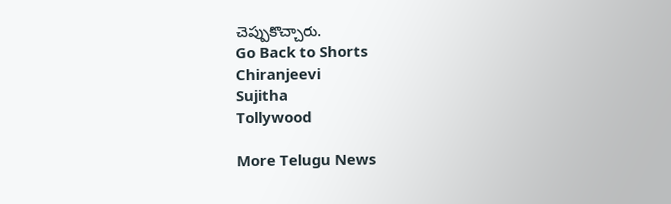చెప్పుకొచ్చారు.
Go Back to Shorts
Chiranjeevi
Sujitha
Tollywood

More Telugu News